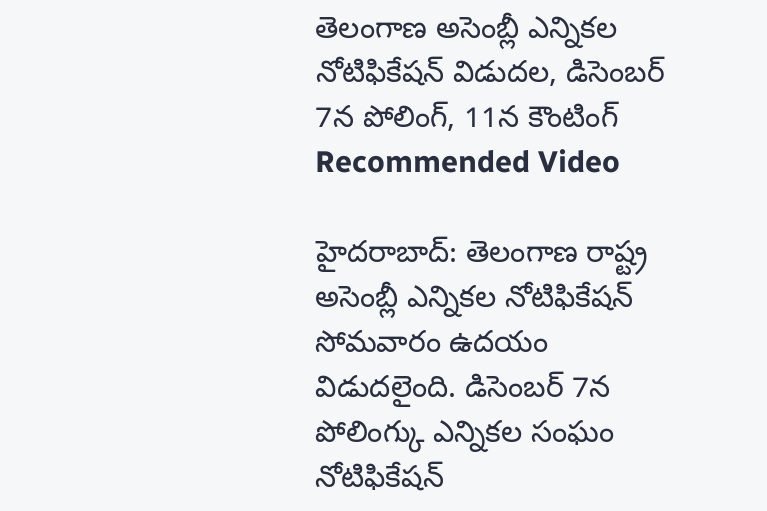తెలంగాణ అసెంబ్లీ ఎన్నికల నోటిఫికేషన్ విడుదల, డిసెంబర్ 7న పోలింగ్, 11న కౌంటింగ్
Recommended Video

హైదరాబాద్: తెలంగాణ రాష్ట్ర అసెంబ్లీ ఎన్నికల నోటిఫికేషన్ సోమవారం ఉదయం విడుదలైంది. డిసెంబర్ 7న పోలింగ్కు ఎన్నికల సంఘం నోటిఫికేషన్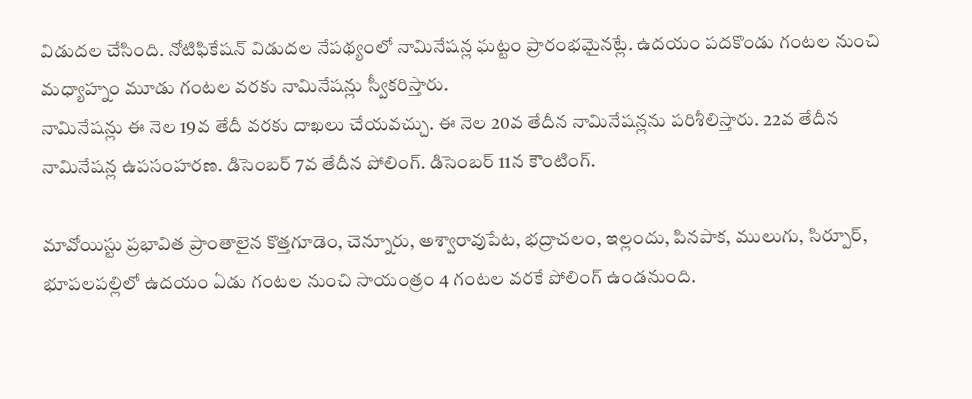విడుదల చేసింది. నోటిఫికేషన్ విడుదల నేపథ్యంలో నామినేషన్ల ఘట్టం ప్రారంభమైనట్లే. ఉదయం పదకొండు గంటల నుంచి మధ్యాహ్నం మూడు గంటల వరకు నామినేషన్లు స్వీకరిస్తారు.
నామినేషన్లు ఈ నెల 19వ తేదీ వరకు దాఖలు చేయవచ్చు. ఈ నెల 20వ తేదీన నామినేషన్లను పరిశీలిస్తారు. 22వ తేదీన నామినేషన్ల ఉపసంహరణ. డిసెంబర్ 7వ తేదీన పోలింగ్. డిసెంబర్ 11న కౌంటింగ్.

మావోయిస్టు ప్రభావిత ప్రాంతాలైన కొత్తగూడెం, చెన్నూరు, అశ్వారావుపేట, భద్రాచలం, ఇల్లందు, పినపాక, ములుగు, సిర్పూర్, భూపలపల్లిలో ఉదయం ఏడు గంటల నుంచి సాయంత్రం 4 గంటల వరకే పోలింగ్ ఉండనుంది.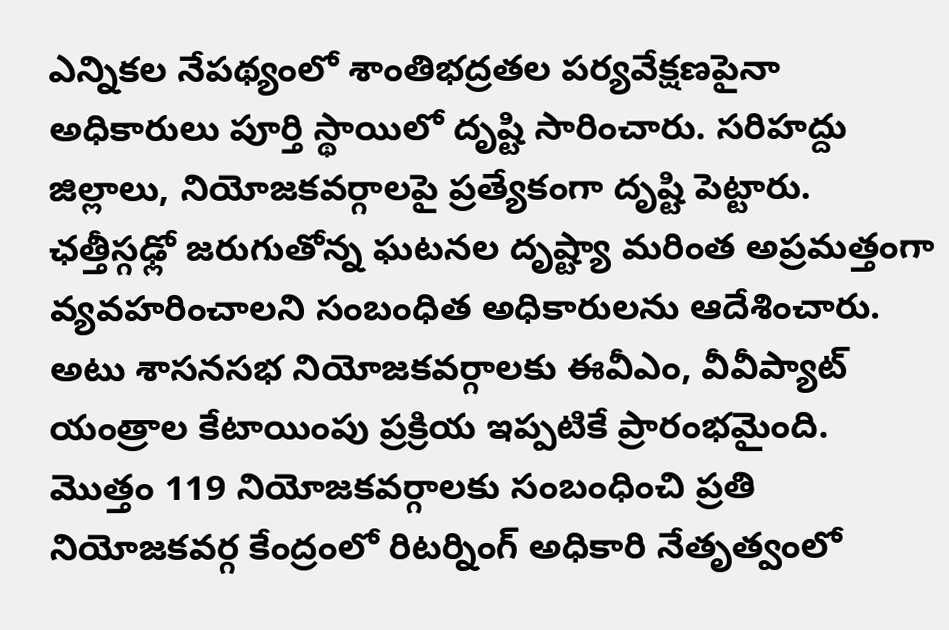ఎన్నికల నేపథ్యంలో శాంతిభద్రతల పర్యవేక్షణపైనా అధికారులు పూర్తి స్థాయిలో దృష్టి సారించారు. సరిహద్దు జిల్లాలు, నియోజకవర్గాలపై ప్రత్యేకంగా దృష్టి పెట్టారు. ఛత్తీస్గఢ్లో జరుగుతోన్న ఘటనల దృష్ట్యా మరింత అప్రమత్తంగా వ్యవహరించాలని సంబంధిత అధికారులను ఆదేశించారు. అటు శాసనసభ నియోజకవర్గాలకు ఈవీఎం, వీవీప్యాట్ యంత్రాల కేటాయింపు ప్రక్రియ ఇప్పటికే ప్రారంభమైంది.
మొత్తం 119 నియోజకవర్గాలకు సంబంధించి ప్రతి నియోజకవర్గ కేంద్రంలో రిటర్నింగ్ అధికారి నేతృత్వంలో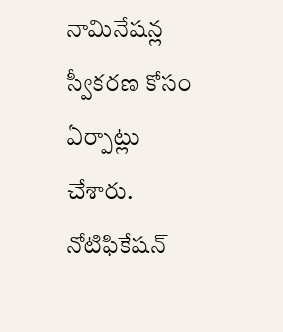నామినేషన్ల స్వీకరణ కోసం ఏర్పాట్లు చేశారు. నోటిఫికేషన్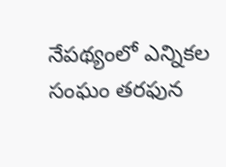నేపథ్యంలో ఎన్నికల సంఘం తరఫున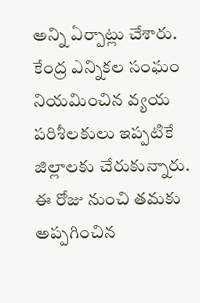అన్ని ఏర్పాట్లు చేశారు. కేంద్ర ఎన్నికల సంఘం నియమించిన వ్యయ పరిశీలకులు ఇప్పటికే జిల్లాలకు చేరుకున్నారు. ఈ రోజు నుంచి తమకు అప్పగించిన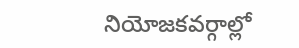నియోజకవర్గాల్లో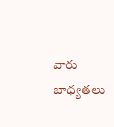వారు బాధ్యతలు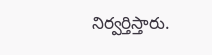నిర్వర్తిస్తారు.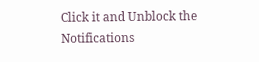Click it and Unblock the Notifications